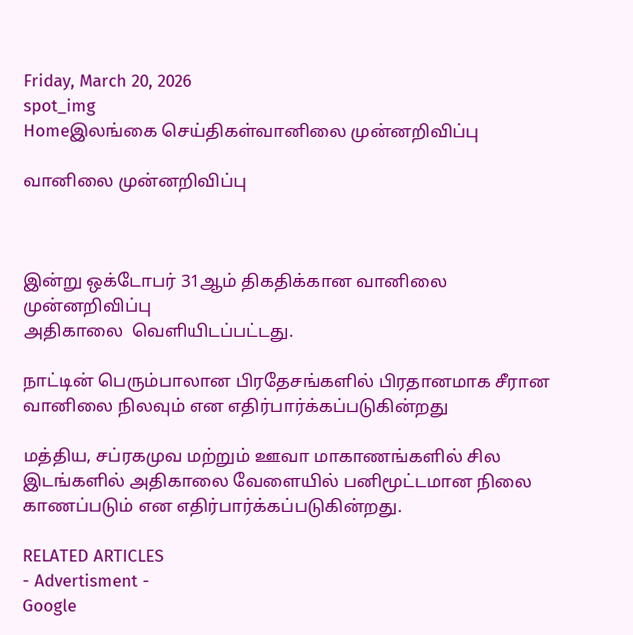Friday, March 20, 2026
spot_img
Homeஇலங்கை செய்திகள்வானிலை முன்னறிவிப்பு

வானிலை முன்னறிவிப்பு



இன்று ஒக்டோபர் 31ஆம் திகதிக்கான வானிலை முன்னறிவிப்பு
அதிகாலை  வெளியிடப்பட்டது.

நாட்டின் பெரும்பாலான பிரதேசங்களில் பிரதானமாக சீரான வானிலை நிலவும் என எதிர்பார்க்கப்படுகின்றது

மத்திய, சப்ரகமுவ மற்றும் ஊவா மாகாணங்களில் சில இடங்களில் அதிகாலை வேளையில் பனிமூட்டமான நிலை காணப்படும் என எதிர்பார்க்கப்படுகின்றது.

RELATED ARTICLES
- Advertisment -
Google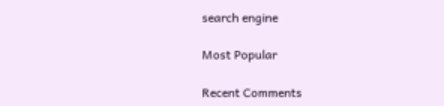search engine

Most Popular

Recent Comments